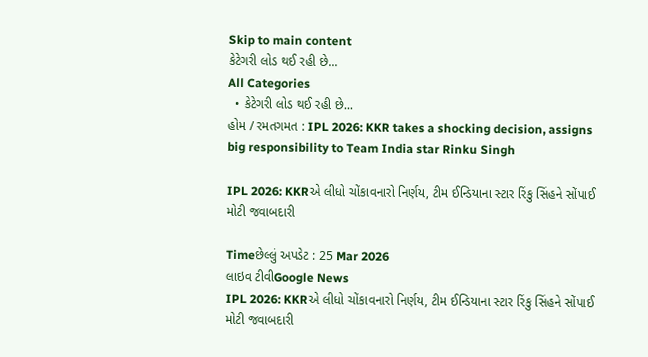Skip to main content
કેટેગરી લોડ થઈ રહી છે...
All Categories
  • કેટેગરી લોડ થઈ રહી છે...
હોમ / રમતગમત : IPL 2026: KKR takes a shocking decision, assigns big responsibility to Team India star Rinku Singh

IPL 2026: KKRએ લીધો ચોંકાવનારો નિર્ણય, ટીમ ઈન્ડિયાના સ્ટાર રિંકુ સિંહને સોંપાઈ મોટી જવાબદારી

Timeછેલ્લું અપડેટ : 25 Mar 2026
લાઇવ ટીવીGoogle News
IPL 2026: KKRએ લીધો ચોંકાવનારો નિર્ણય, ટીમ ઈન્ડિયાના સ્ટાર રિંકુ સિંહને સોંપાઈ મોટી જવાબદારી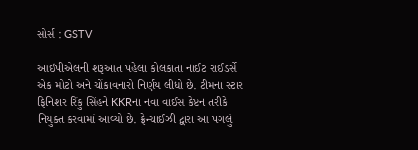સોર્સ : GSTV

આઇપીએલની શરૂઆત પહેલા કોલકાતા નાઈટ રાઈડર્સે એક મોટો અને ચોંકાવનારો નિર્ણય લીધો છે. ટીમના સ્ટાર ફિનિશર રિંકુ સિંહને KKRના નવા વાઈસ કેપ્ટન તરીકે નિયુક્ત કરવામાં આવ્યો છે. ફ્રેન્ચાઈઝી દ્વારા આ પગલું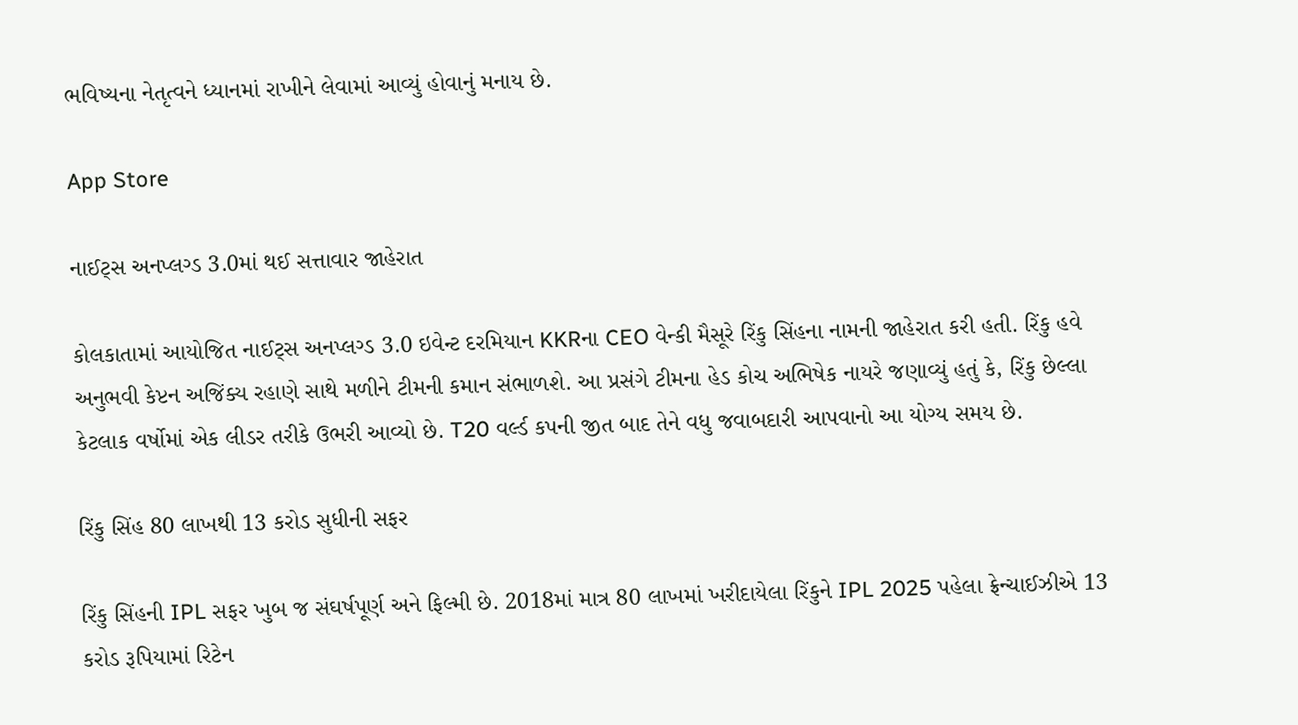ભવિષ્યના નેતૃત્વને ધ્યાનમાં રાખીને લેવામાં આવ્યું હોવાનું મનાય છે.

App Store

નાઈટ્સ અનપ્લગ્ડ 3.0માં થઈ સત્તાવાર જાહેરાત

કોલકાતામાં આયોજિત નાઈટ્સ અનપ્લગ્ડ 3.0 ઇવેન્ટ દરમિયાન KKRના CEO વેન્કી મૈસૂરે રિંકુ સિંહના નામની જાહેરાત કરી હતી. રિંકુ હવે અનુભવી કેપ્ટન અજિંક્ય રહાણે સાથે મળીને ટીમની કમાન સંભાળશે. આ પ્રસંગે ટીમના હેડ કોચ અભિષેક નાયરે જણાવ્યું હતું કે, રિંકુ છેલ્લા કેટલાક વર્ષોમાં એક લીડર તરીકે ઉભરી આવ્યો છે. T20 વર્લ્ડ કપની જીત બાદ તેને વધુ જવાબદારી આપવાનો આ યોગ્ય સમય છે.

રિંકુ સિંહ 80 લાખથી 13 કરોડ સુધીની સફર

રિંકુ સિંહની IPL સફર ખુબ જ સંઘર્ષપૂર્ણ અને ફિલ્મી છે. 2018માં માત્ર 80 લાખમાં ખરીદાયેલા રિંકુને IPL 2025 પહેલા ફ્રેન્ચાઈઝીએ 13 કરોડ રૂપિયામાં રિટેન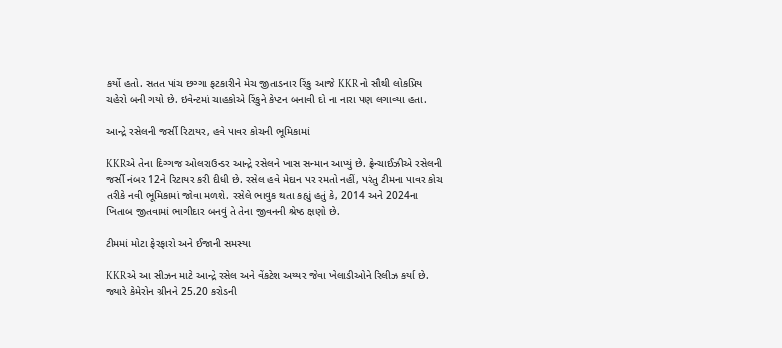કર્યો હતો. સતત પાંચ છગ્ગા ફટકારીને મેચ જીતાડનાર રિંકુ આજે KKR નો સૌથી લોકપ્રિય ચહેરો બની ગયો છે. ઇવેન્ટમાં ચાહકોએ રિંકુને કેપ્ટન બનાવી દો ના નારા પણ લગાવ્યા હતા.

આન્દ્રે રસેલની જર્સી રિટાયર, હવે પાવર કોચની ભૂમિકામાં

KKRએ તેના દિગ્ગજ ઓલરાઉન્ડર આન્દ્રે રસેલને ખાસ સન્માન આપ્યું છે. ફ્રેન્ચાઈઝીએ રસેલની જર્સી નંબર 12ને રિટાયર કરી દીધી છે. રસેલ હવે મેદાન પર રમતો નહીં, પરંતુ ટીમના પાવર કોચ તરીકે નવી ભૂમિકામાં જોવા મળશે. રસેલે ભાવુક થતા કહ્યું હતું કે, 2014 અને 2024ના ખિતાબ જીતવામાં ભાગીદાર બનવું તે તેના જીવનની શ્રેષ્ઠ ક્ષણો છે.

ટીમમાં મોટા ફેરફારો અને ઈજાની સમસ્યા

KKRએ આ સીઝન માટે આન્દ્રે રસેલ અને વેંકટેશ અય્યર જેવા ખેલાડીઓને રિલીઝ કર્યા છે. જ્યારે કેમેરોન ગ્રીનને 25.20 કરોડની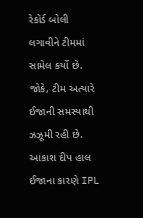રેકોર્ડ બોલી લગાવીને ટીમમાં સામેલ કર્યો છે. જોકે, ટીમ અત્યારે ઈજાની સમસ્યાથી ઝઝૂમી રહી છે. આકાશ દીપ હાલ ઈજાના કારણે IPL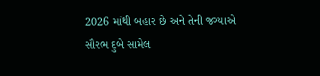2026 માંથી બહાર છે અને તેની જગ્યાએ સૌરભ દુબે સામેલ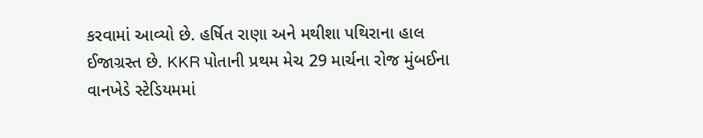કરવામાં આવ્યો છે. હર્ષિત રાણા અને મથીશા પથિરાના હાલ ઈજાગ્રસ્ત છે. KKR પોતાની પ્રથમ મેચ 29 માર્ચના રોજ મુંબઈના વાનખેડે સ્ટેડિયમમાં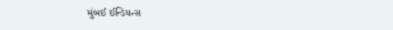મુંબઈ ઈન્ડિયન્સ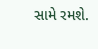સામે રમશે.